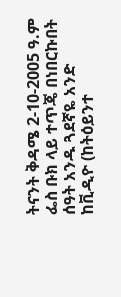ትናንት ቅዳሜ 2-10-2005 ዓ.ም ፌስ ቡክ ላይ ተጥጄ በነበርኩበት ሰዓት አንዱ ጓደኛዬ አንድ ከቪዲዮ (ከትዕይንተ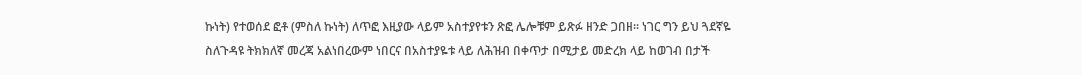ኩነት) የተወሰደ ፎቶ (ምስለ ኩነት) ለጥፎ እዚያው ላይም አስተያየቱን ጽፎ ሌሎቹም ይጽፉ ዘንድ ጋበዘ፡፡ ነገር ግን ይህ ጓደኛዬ ስለጉዳዩ ትክክለኛ መረጃ አልነበረውም ነበርና በአስተያዬቱ ላይ ለሕዝብ በቀጥታ በሚታይ መድረክ ላይ ከወገብ በታች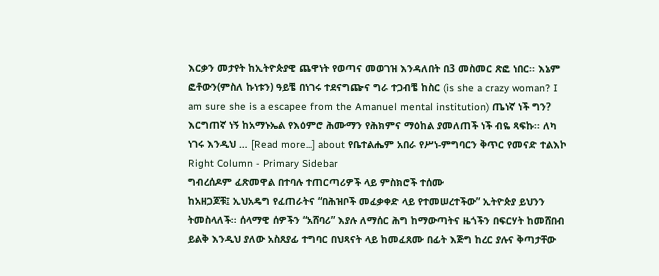እርቃን መታየት ከኢትዮጵያዊ ጨዋነት የወጣና መወገዝ እንዳለበት በ3 መስመር ጽፎ ነበር፡፡ እኔም ፎቶውን(ምስለ ኩነቱን) ዓይቼ በነገሩ ተደናግጬና ግራ ተጋብቼ ከስር (is she a crazy woman? I am sure she is a escapee from the Amanuel mental institution) ጤነኛ ነች ግን? እርግጠኛ ነኝ ከአማኑኤል የእዕምሮ ሕሙማን የሕክምና ማዕከል ያመለጠች ነች ብዬ ጻፍኩ፡፡ ለካ ነገሩ እንዲህ … [Read more...] about የቤተልሔም አበራ የሥነ-ምግባርን ቅጥር የመናድ ተልእኮ
Right Column - Primary Sidebar
ግብረሰዶም ፈጽመዋል በተባሉ ተጠርጣሪዎች ላይ ምስክሮች ተሰሙ
ከአዘጋጆቹ፤ ኢህአዴግ የፈጠራትና “በሕዝቦች መፈቃቀድ ላይ የተመሠረተችው” ኢትዮጵያ ይህንን ትመስላለች፡፡ ሰላማዊ ሰዎችን “አሸባሪ” እያሉ ለማሰር ሕግ ከማውጣትና ዜጎችን በፍርሃት ከመሸበብ ይልቅ እንዲህ ያለው አስጸያፊ ተግባር በህጻናት ላይ ከመፈጸሙ በፊት እጅግ ከረር ያሉና ቅጣታቸው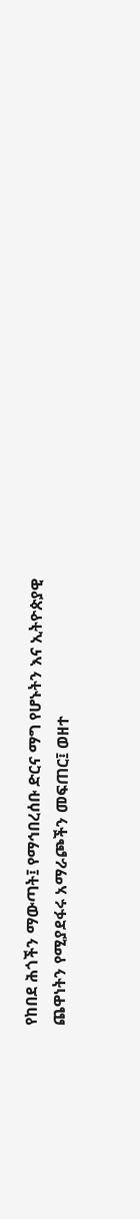የከበደ ሕጎችን ማውጣት፤ የማኅበረሰቡ ድርና ማግ የሆኑትን እና ኢትዮጵያዊ ጨዋነትን የሚያደፋሩ አማራጮችን መፍጠር፤ ወዘተ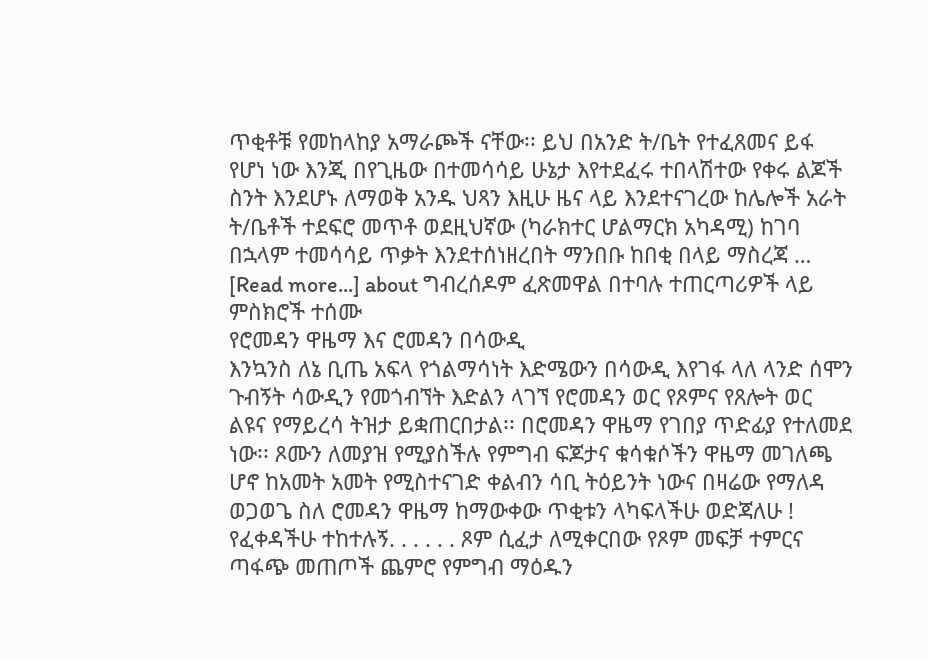ጥቂቶቹ የመከላከያ አማራጮች ናቸው፡፡ ይህ በአንድ ት/ቤት የተፈጸመና ይፋ የሆነ ነው እንጂ በየጊዜው በተመሳሳይ ሁኔታ እየተደፈሩ ተበላሽተው የቀሩ ልጆች ስንት እንደሆኑ ለማወቅ አንዱ ህጻን እዚሁ ዜና ላይ እንደተናገረው ከሌሎች አራት ት/ቤቶች ተደፍሮ መጥቶ ወደዚህኛው (ካራክተር ሆልማርክ አካዳሚ) ከገባ በኋላም ተመሳሳይ ጥቃት እንደተሰነዘረበት ማንበቡ ከበቂ በላይ ማስረጃ … [Read more...] about ግብረሰዶም ፈጽመዋል በተባሉ ተጠርጣሪዎች ላይ ምስክሮች ተሰሙ
የሮመዳን ዋዜማ እና ሮመዳን በሳውዲ
እንኳንስ ለኔ ቢጤ አፍላ የጎልማሳነት እድሜውን በሳውዲ እየገፋ ላለ ላንድ ሰሞን ጉብኝት ሳውዲን የመጎብኘት እድልን ላገኘ የሮመዳን ወር የጾምና የጸሎት ወር ልዩና የማይረሳ ትዝታ ይቋጠርበታል፡፡ በሮመዳን ዋዜማ የገበያ ጥድፊያ የተለመደ ነው፡፡ ጾሙን ለመያዝ የሚያስችሉ የምግብ ፍጆታና ቁሳቁሶችን ዋዜማ መገለጫ ሆኖ ከአመት አመት የሚስተናገድ ቀልብን ሳቢ ትዕይንት ነውና በዛሬው የማለዳ ወጋወጌ ስለ ሮመዳን ዋዜማ ከማውቀው ጥቂቱን ላካፍላችሁ ወድጃለሁ ! የፈቀዳችሁ ተከተሉኝ. . . . . . ጾም ሲፈታ ለሚቀርበው የጾም መፍቻ ተምርና ጣፋጭ መጠጦች ጨምሮ የምግብ ማዕዱን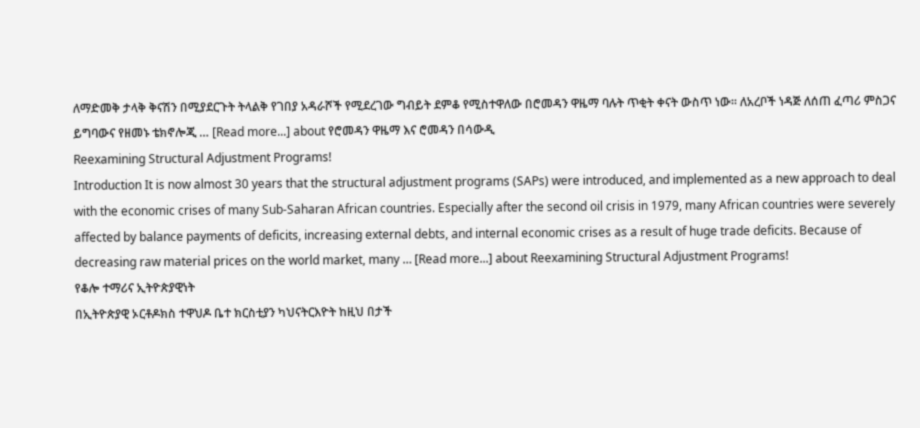ለማድመቅ ታላቅ ቅናሽን በሚያደርጉት ትላልቅ የገበያ አዳራሾች የሚደረገው ግብይት ደምቆ የሚስተዋለው በሮመዳን ዋዜማ ባሉት ጥቂት ቀናት ውስጥ ነው፡፡ ለአረቦች ነዳጅ ለሰጠ ፈጣሪ ምስጋና ይግባውና የዘመኑ ቴክኖሎጂ … [Read more...] about የሮመዳን ዋዜማ እና ሮመዳን በሳውዲ
Reexamining Structural Adjustment Programs!
Introduction It is now almost 30 years that the structural adjustment programs (SAPs) were introduced, and implemented as a new approach to deal with the economic crises of many Sub-Saharan African countries. Especially after the second oil crisis in 1979, many African countries were severely affected by balance payments of deficits, increasing external debts, and internal economic crises as a result of huge trade deficits. Because of decreasing raw material prices on the world market, many … [Read more...] about Reexamining Structural Adjustment Programs!
የቆሎ ተማሪና ኢትዮጵያዊነት
በኢትዮጵያዊ ኦርቶዶክስ ተዋህዶ ቤተ ክርስቲያን ካህናትርእዮት ከዚህ በታች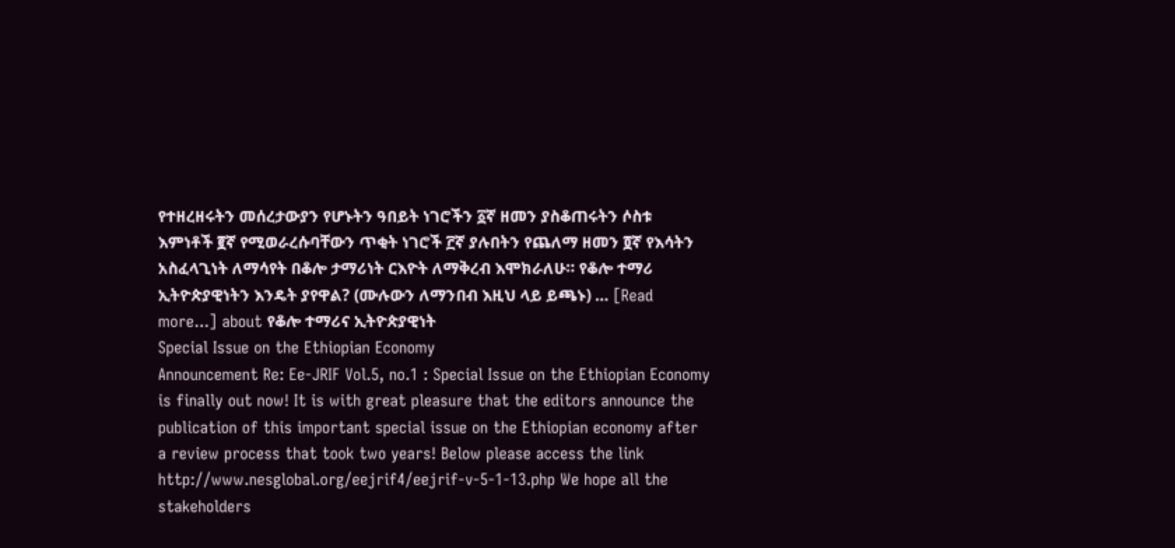የተዘረዘሩትን መሰረታውያን የሆኑትን ዓበይት ነገሮችን ፩ኛ ዘመን ያስቆጠሩትን ሶስቱ እምነቶች ፪ኛ የሚወራረሱባቸውን ጥቂት ነገሮች ፫ኛ ያሉበትን የጨለማ ዘመን ፬ኛ የእሳትን አስፈላጊነት ለማሳየት በቆሎ ታማሪነት ርእዮት ለማቅረብ እሞክራለሁ። የቆሎ ተማሪ ኢትዮጵያዊነትን እንዴት ያየዋል? (ሙሉውን ለማንበብ እዚህ ላይ ይጫኑ) … [Read more...] about የቆሎ ተማሪና ኢትዮጵያዊነት
Special Issue on the Ethiopian Economy
Announcement Re: Ee-JRIF Vol.5, no.1 : Special Issue on the Ethiopian Economy is finally out now! It is with great pleasure that the editors announce the publication of this important special issue on the Ethiopian economy after a review process that took two years! Below please access the link http://www.nesglobal.org/eejrif4/eejrif-v-5-1-13.php We hope all the stakeholders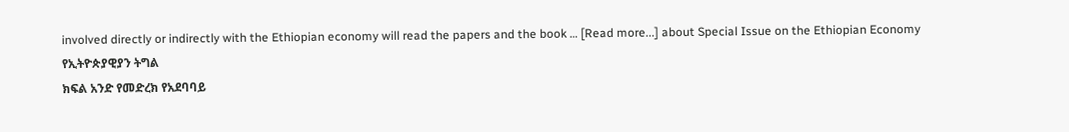involved directly or indirectly with the Ethiopian economy will read the papers and the book … [Read more...] about Special Issue on the Ethiopian Economy
የኢትዮጵያዊያን ትግል
ክፍል አንድ የመድረክ የአደባባይ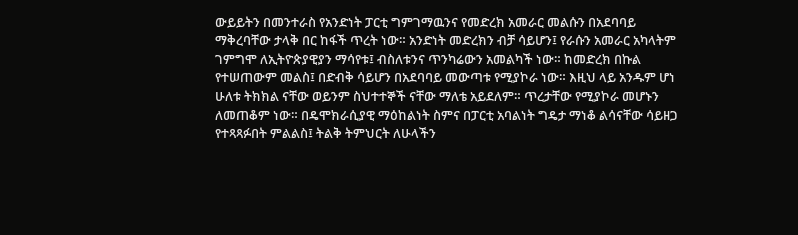ውይይትን በመንተራስ የአንድነት ፓርቲ ግምገማዉንና የመድረክ አመራር መልሱን በአደባባይ ማቅረባቸው ታላቅ በር ከፋች ጥረት ነው። አንድነት መድረክን ብቻ ሳይሆን፤ የራሱን አመራር አካላትም ገምግሞ ለኢትዮጵያዊያን ማሳየቱ፤ ብስለቱንና ጥንካሬውን አመልካች ነው። ከመድረክ በኩል የተሠጠውም መልስ፤ በድብቅ ሳይሆን በአደባባይ መውጣቱ የሚያኮራ ነው። እዚህ ላይ አንዱም ሆነ ሁለቱ ትክክል ናቸው ወይንም ስህተተኞች ናቸው ማለቴ አይደለም። ጥረታቸው የሚያኮራ መሆኑን ለመጠቆም ነው። በዴሞክራሲያዊ ማዕከልነት ስምና በፓርቲ አባልነት ግዴታ ማነቆ ልሳናቸው ሳይዘጋ የተጻጻፉበት ምልልስ፤ ትልቅ ትምህርት ለሁላችን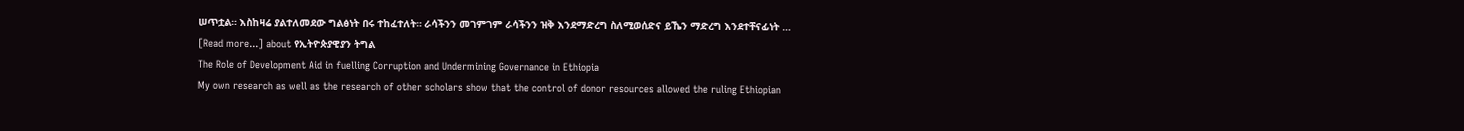ሠጥቷል። እስከዛሬ ያልተለመደው ግልፅነት በሩ ተከፈተለት። ራሳችንን መገምገም ራሳችንን ዝቅ እንደማድረግ ስለሚወሰድና ይኼን ማድረግ እንደተቸናፊነት … [Read more...] about የኢትዮጵያዊያን ትግል
The Role of Development Aid in fuelling Corruption and Undermining Governance in Ethiopia
My own research as well as the research of other scholars show that the control of donor resources allowed the ruling Ethiopian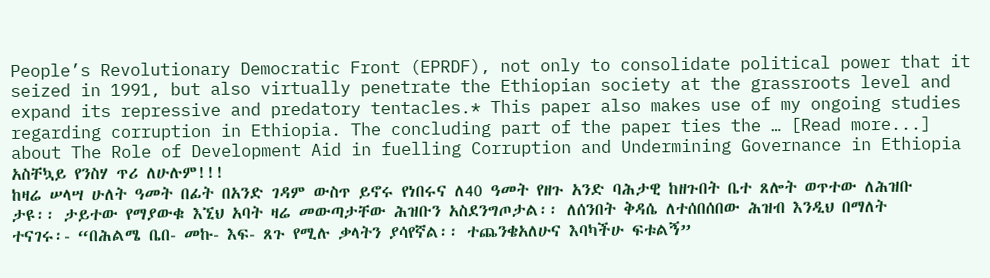People’s Revolutionary Democratic Front (EPRDF), not only to consolidate political power that it seized in 1991, but also virtually penetrate the Ethiopian society at the grassroots level and expand its repressive and predatory tentacles.* This paper also makes use of my ongoing studies regarding corruption in Ethiopia. The concluding part of the paper ties the … [Read more...] about The Role of Development Aid in fuelling Corruption and Undermining Governance in Ethiopia
አስቸኳይ የንስሃ ጥሪ ለሁሉም!!!
ከዛሬ ሠላሣ ሁለት ዓመት በፊት በአንድ ገዳም ውስጥ ይኖሩ የነበሩና ለ40 ዓመት የዘጉ አንድ ባሕታዊ ከዘጉበት ቤተ ጸሎት ወጥተው ለሕዝቡ ታዩ፡፡ ታይተው የማያውቁ እኚህ አባት ዛሬ መውጣታቸው ሕዝቡን አስደንግጦታል፡፡ ለሰንበት ቅዳሴ ለተሰበሰበው ሕዝብ እንዲህ በማለት ተናገሩ፡- “በሕልሜ ቤበ- መኩ- እፍ- ጸጉ የሚሉ ቃላትን ያሳየኛል፡፡ ተጨንቄአለሁና እባካችሁ ፍቱልኝ”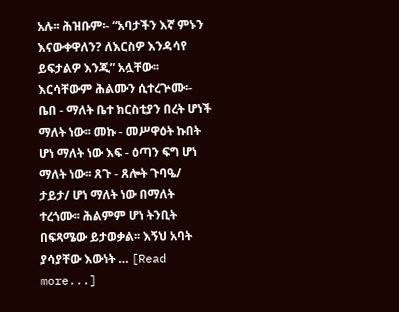አሉ፡፡ ሕዝቡም፡- “አባታችን እኛ ምኑን እናውቀዋለን? ለእርስዎ እንዳሳየ ይፍታልዎ እንጂ” አሏቸው፡፡ እርሳቸውም ሕልሙን ሲተረጕሙ፡- ቤበ - ማለት ቤተ ክርስቲያን በረት ሆነች ማለት ነው፡፡ መኩ - መሥዋዕት ኩበት ሆነ ማለት ነው እፍ - ዕጣን ፍግ ሆነ ማለት ነው፡፡ ጸጉ - ጸሎት ጉባዔ/ ታይታ/ ሆነ ማለት ነው በማለት ተረጎሙ፡፡ ሕልምም ሆነ ትንቢት በፍጻሜው ይታወቃል፡፡ እኝህ አባት ያሳያቸው እውነት … [Read more...]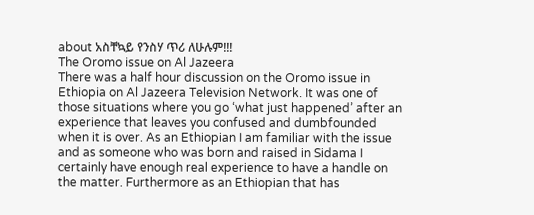about አስቸኳይ የንስሃ ጥሪ ለሁሉም!!!
The Oromo issue on Al Jazeera
There was a half hour discussion on the Oromo issue in Ethiopia on Al Jazeera Television Network. It was one of those situations where you go ‘what just happened’ after an experience that leaves you confused and dumbfounded when it is over. As an Ethiopian I am familiar with the issue and as someone who was born and raised in Sidama I certainly have enough real experience to have a handle on the matter. Furthermore as an Ethiopian that has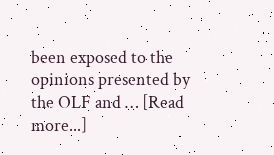been exposed to the opinions presented by the OLF and … [Read more...]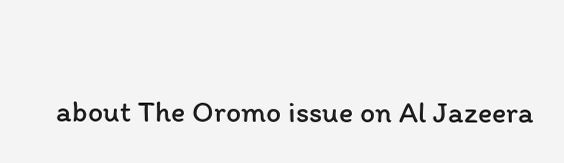about The Oromo issue on Al Jazeera